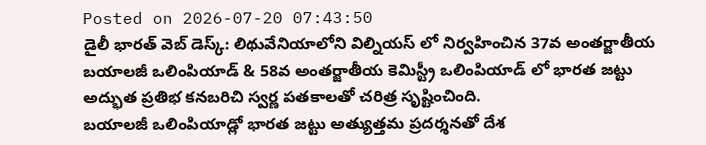Posted on 2026-07-20 07:43:50
డైలీ భారత్ వెబ్ డెస్క్: లిథువేనియాలోని విల్నియస్ లో నిర్వహించిన 37వ అంతర్జాతీయ బయాలజీ ఒలింపియాడ్ & 58వ అంతర్జాతీయ కెమిస్ట్రీ ఒలింపియాడ్ లో భారత జట్టు అద్భుత ప్రతిభ కనబరిచి స్వర్ణ పతకాలతో చరిత్ర సృష్టించింది.
బయాలజీ ఒలింపియాడ్లో భారత జట్టు అత్యుత్తమ ప్రదర్శనతో దేశ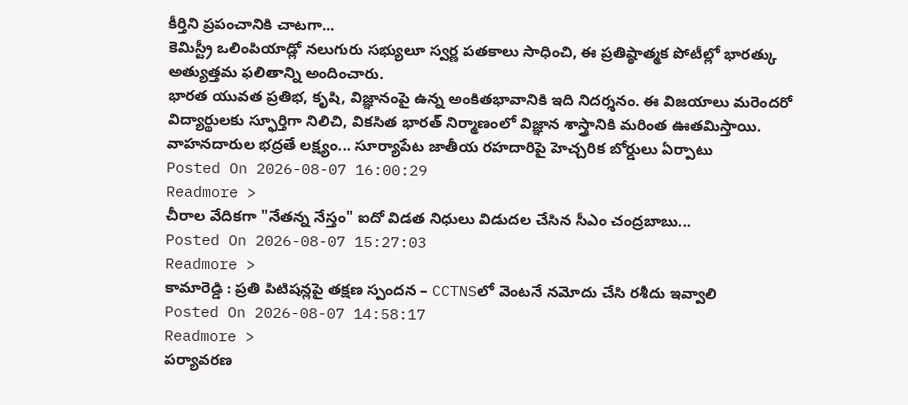కీర్తిని ప్రపంచానికి చాటగా...
కెమిస్ట్రీ ఒలింపియాడ్లో నలుగురు సభ్యులూ స్వర్ణ పతకాలు సాధించి, ఈ ప్రతిష్ఠాత్మక పోటీల్లో భారత్కు అత్యుత్తమ ఫలితాన్ని అందించారు.
భారత యువత ప్రతిభ, కృషి, విజ్ఞానంపై ఉన్న అంకితభావానికి ఇది నిదర్శనం. ఈ విజయాలు మరెందరో విద్యార్థులకు స్ఫూర్తిగా నిలిచి, వికసిత భారత్ నిర్మాణంలో విజ్ఞాన శాస్త్రానికి మరింత ఊతమిస్తాయి.
వాహనదారుల భద్రతే లక్ష్యం... సూర్యాపేట జాతీయ రహదారిపై హెచ్చరిక బోర్డులు ఏర్పాటు
Posted On 2026-08-07 16:00:29
Readmore >
చీరాల వేదికగా "నేతన్న నేస్తం" ఐదో విడత నిధులు విడుదల చేసిన సీఎం చంద్రబాబు...
Posted On 2026-08-07 15:27:03
Readmore >
కామారెడ్డి : ప్రతి పిటిషన్లపై తక్షణ స్పందన – CCTNSలో వెంటనే నమోదు చేసి రశీదు ఇవ్వాలి
Posted On 2026-08-07 14:58:17
Readmore >
పర్యావరణ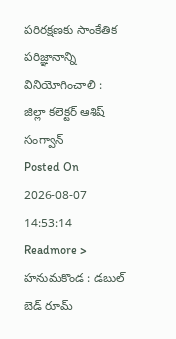పరిరక్షణకు సాంకేతిక పరిజ్ఞానాన్ని వినియోగించాలి : జిల్లా కలెక్టర్ ఆశిష్ సంగ్వాన్
Posted On 2026-08-07 14:53:14
Readmore >
హనుమకొండ : డబుల్ బెడ్ రూమ్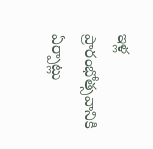ఇళ్ల ప్రారంభోత్సవానికి ఏర్పాట్లు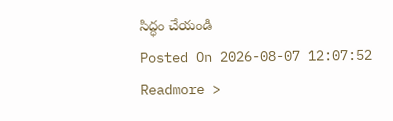సిద్ధం చేయండి
Posted On 2026-08-07 12:07:52
Readmore >